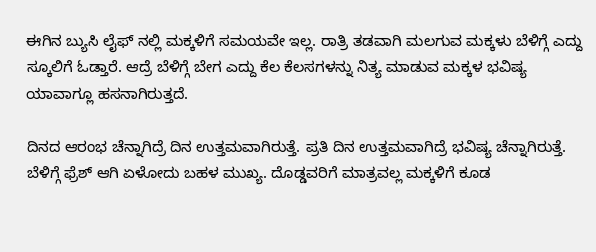ಈಗಿನ ಬ್ಯುಸಿ ಲೈಫ್ ನಲ್ಲಿ ಮಕ್ಕಳಿಗೆ ಸಮಯವೇ ಇಲ್ಲ. ರಾತ್ರಿ ತಡವಾಗಿ ಮಲಗುವ ಮಕ್ಕಳು ಬೆಳಿಗ್ಗೆ ಎದ್ದು ಸ್ಕೂಲಿಗೆ ಓಡ್ತಾರೆ. ಆದ್ರೆ ಬೆಳಿಗ್ಗೆ ಬೇಗ ಎದ್ದು ಕೆಲ ಕೆಲಸಗಳನ್ನು ನಿತ್ಯ ಮಾಡುವ ಮಕ್ಕಳ ಭವಿಷ್ಯ ಯಾವಾಗ್ಲೂ ಹಸನಾಗಿರುತ್ತದೆ.

ದಿನದ ಆರಂಭ ಚೆನ್ನಾಗಿದ್ರೆ ದಿನ ಉತ್ತಮವಾಗಿರುತ್ತೆ. ಪ್ರತಿ ದಿನ ಉತ್ತಮವಾಗಿದ್ರೆ ಭವಿಷ್ಯ ಚೆನ್ನಾಗಿರುತ್ತೆ. ಬೆಳಿಗ್ಗೆ ಫ್ರೆಶ್ ಆಗಿ ಏಳೋದು ಬಹಳ ಮುಖ್ಯ. ದೊಡ್ಡವರಿಗೆ ಮಾತ್ರವಲ್ಲ ಮಕ್ಕಳಿಗೆ ಕೂಡ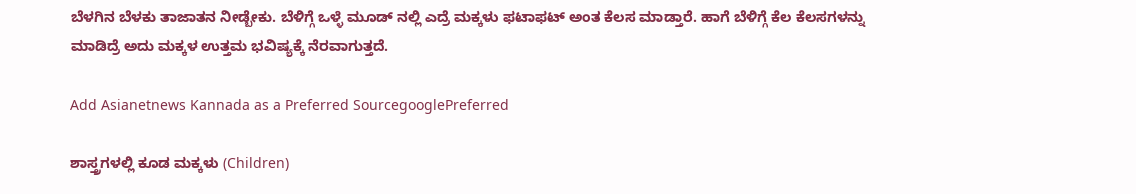ಬೆಳಗಿನ ಬೆಳಕು ತಾಜಾತನ ನೀಡ್ಬೇಕು. ಬೆಳಿಗ್ಗೆ ಒಳ್ಳೆ ಮೂಡ್ ನಲ್ಲಿ ಎದ್ರೆ ಮಕ್ಕಳು ಫಟಾಫಟ್ ಅಂತ ಕೆಲಸ ಮಾಡ್ತಾರೆ. ಹಾಗೆ ಬೆಳಿಗ್ಗೆ ಕೆಲ ಕೆಲಸಗಳನ್ನು ಮಾಡಿದ್ರೆ ಅದು ಮಕ್ಕಳ ಉತ್ತಮ ಭವಿಷ್ಯಕ್ಕೆ ನೆರವಾಗುತ್ತದೆ.

Add Asianetnews Kannada as a Preferred SourcegooglePreferred

ಶಾಸ್ತ್ರಗಳಲ್ಲಿ ಕೂಡ ಮಕ್ಕಳು (Children)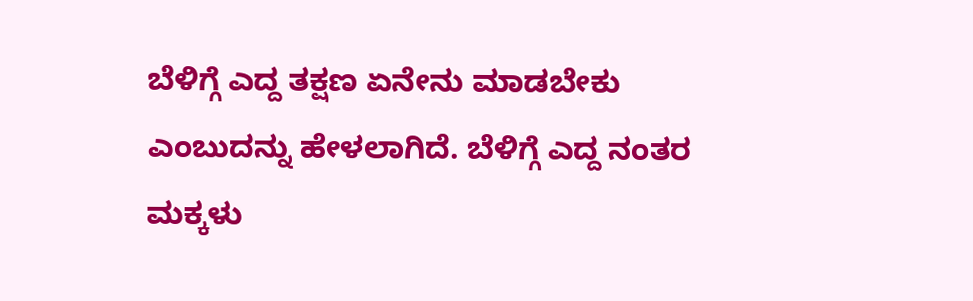ಬೆಳಿಗ್ಗೆ ಎದ್ದ ತಕ್ಷಣ ಏನೇನು ಮಾಡಬೇಕು ಎಂಬುದನ್ನು ಹೇಳಲಾಗಿದೆ. ಬೆಳಿಗ್ಗೆ ಎದ್ದ ನಂತರ ಮಕ್ಕಳು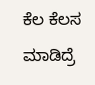ಕೆಲ ಕೆಲಸ ಮಾಡಿದ್ರೆ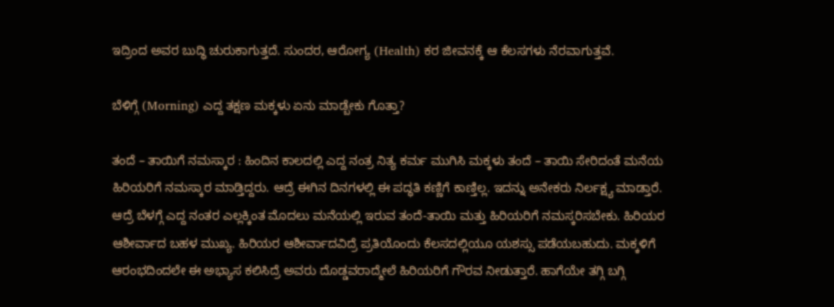ಇದ್ರಿಂದ ಅವರ ಬುದ್ಧಿ ಚುರುಕಾಗುತ್ತದೆ. ಸುಂದರ, ಆರೋಗ್ಯ (Health) ಕರ ಜೀವನಕ್ಕೆ ಆ ಕೆಲಸಗಳು ನೆರವಾಗುತ್ತವೆ.

ಬೆಳಿಗ್ಗೆ (Morning) ಎದ್ದ ತಕ್ಷಣ ಮಕ್ಕಳು ಏನು ಮಾಡ್ಬೇಕು ಗೊತ್ತಾ?

ತಂದೆ – ತಾಯಿಗೆ ನಮಸ್ಕಾರ : ಹಿಂದಿನ ಕಾಲದಲ್ಲಿ ಎದ್ದ ನಂತ್ರ ನಿತ್ಯ ಕರ್ಮ ಮುಗಿಸಿ ಮಕ್ಕಳು ತಂದೆ – ತಾಯಿ ಸೇರಿದಂತೆ ಮನೆಯ ಹಿರಿಯರಿಗೆ ನಮಸ್ಕಾರ ಮಾಡ್ತಿದ್ದರು. ಆದ್ರೆ ಈಗಿನ ದಿನಗಳಲ್ಲಿ ಈ ಪದ್ಧತಿ ಕಣ್ಣಿಗೆ ಕಾಣ್ತಿಲ್ಲ. ಇದನ್ನು ಅನೇಕರು ನಿರ್ಲಕ್ಷ್ಯ ಮಾಡ್ತಾರೆ. ಆದ್ರೆ ಬೆಳಗ್ಗೆ ಎದ್ದ ನಂತರ ಎಲ್ಲಕ್ಕಿಂತ ಮೊದಲು ಮನೆಯಲ್ಲಿ ಇರುವ ತಂದೆ-ತಾಯಿ ಮತ್ತು ಹಿರಿಯರಿಗೆ ನಮಸ್ಕರಿಸಬೇಕು. ಹಿರಿಯರ ಆಶೀರ್ವಾದ ಬಹಳ ಮುಖ್ಯ. ಹಿರಿಯರ ಆಶೀರ್ವಾದವಿದ್ರೆ ಪ್ರತಿಯೊಂದು ಕೆಲಸದಲ್ಲಿಯೂ ಯಶಸ್ಸು ಪಡೆಯಬಹುದು. ಮಕ್ಕಳಿಗೆ ಆರಂಭದಿಂದಲೇ ಈ ಅಭ್ಯಾಸ ಕಲಿಸಿದ್ರೆ ಅವರು ದೊಡ್ಡವರಾದ್ಮೇಲೆ ಹಿರಿಯರಿಗೆ ಗೌರವ ನೀಡುತ್ತಾರೆ. ಹಾಗೆಯೇ ತಗ್ಗಿ ಬಗ್ಗಿ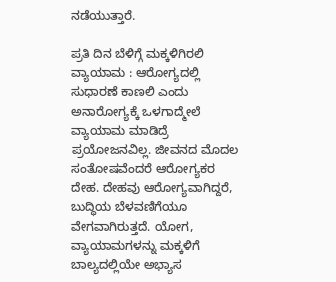ನಡೆಯುತ್ತಾರೆ.

ಪ್ರತಿ ದಿನ ಬೆಳಿಗ್ಗೆ ಮಕ್ಕಳಿಗಿರಲಿ ವ್ಯಾಯಾಮ : ಆರೋಗ್ಯದಲ್ಲಿ ಸುಧಾರಣೆ ಕಾಣಲಿ ಎಂದು ಅನಾರೋಗ್ಯಕ್ಕೆ ಒಳಗಾದ್ಮೇಲೆ ವ್ಯಾಯಾಮ ಮಾಡಿದ್ರೆ ಪ್ರಯೋಜನವಿಲ್ಲ. ಜೀವನದ ಮೊದಲ ಸಂತೋಷವೆಂದರೆ ಆರೋಗ್ಯಕರ ದೇಹ. ದೇಹವು ಆರೋಗ್ಯವಾಗಿದ್ದರೆ, ಬುದ್ಧಿಯ ಬೆಳವಣಿಗೆಯೂ ವೇಗವಾಗಿರುತ್ತದೆ. ಯೋಗ, ವ್ಯಾಯಾಮಗಳನ್ನು ಮಕ್ಕಳಿಗೆ ಬಾಲ್ಯದಲ್ಲಿಯೇ ಅಭ್ಯಾಸ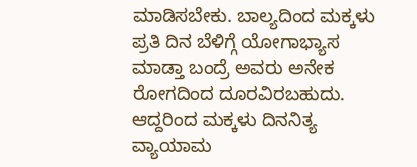ಮಾಡಿಸಬೇಕು. ಬಾಲ್ಯದಿಂದ ಮಕ್ಕಳು ಪ್ರತಿ ದಿನ ಬೆಳಿಗ್ಗೆ ಯೋಗಾಭ್ಯಾಸ ಮಾಡ್ತಾ ಬಂದ್ರೆ ಅವರು ಅನೇಕ ರೋಗದಿಂದ ದೂರವಿರಬಹುದು. ಆದ್ದರಿಂದ ಮಕ್ಕಳು ದಿನನಿತ್ಯ ವ್ಯಾಯಾಮ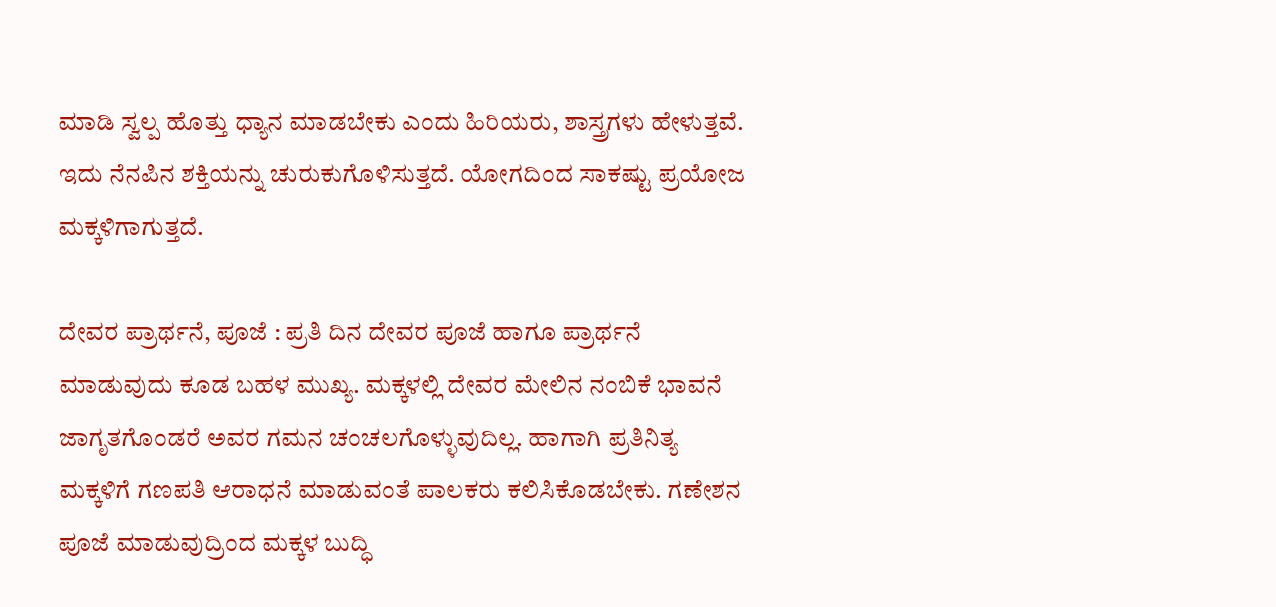ಮಾಡಿ ಸ್ವಲ್ಪ ಹೊತ್ತು ಧ್ಯಾನ ಮಾಡಬೇಕು ಎಂದು ಹಿರಿಯರು, ಶಾಸ್ತ್ರಗಳು ಹೇಳುತ್ತವೆ. ಇದು ನೆನಪಿನ ಶಕ್ತಿಯನ್ನು ಚುರುಕುಗೊಳಿಸುತ್ತದೆ. ಯೋಗದಿಂದ ಸಾಕಷ್ಟು ಪ್ರಯೋಜ ಮಕ್ಕಳಿಗಾಗುತ್ತದೆ.

ದೇವರ ಪ್ರಾರ್ಥನೆ, ಪೂಜೆ : ಪ್ರತಿ ದಿನ ದೇವರ ಪೂಜೆ ಹಾಗೂ ಪ್ರಾರ್ಥನೆ ಮಾಡುವುದು ಕೂಡ ಬಹಳ ಮುಖ್ಯ. ಮಕ್ಕಳಲ್ಲಿ ದೇವರ ಮೇಲಿನ ನಂಬಿಕೆ ಭಾವನೆ ಜಾಗೃತಗೊಂಡರೆ ಅವರ ಗಮನ ಚಂಚಲಗೊಳ್ಳುವುದಿಲ್ಲ. ಹಾಗಾಗಿ ಪ್ರತಿನಿತ್ಯ ಮಕ್ಕಳಿಗೆ ಗಣಪತಿ ಆರಾಧನೆ ಮಾಡುವಂತೆ ಪಾಲಕರು ಕಲಿಸಿಕೊಡಬೇಕು. ಗಣೇಶನ ಪೂಜೆ ಮಾಡುವುದ್ರಿಂದ ಮಕ್ಕಳ ಬುದ್ಧಿ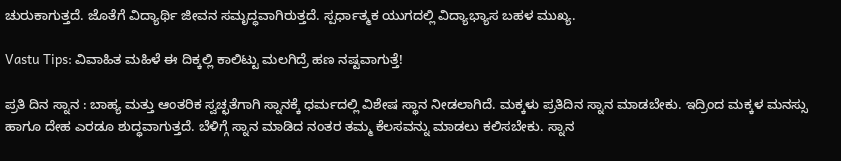ಚುರುಕಾಗುತ್ತದೆ. ಜೊತೆಗೆ ವಿದ್ಯಾರ್ಥಿ ಜೀವನ ಸಮೃದ್ಧವಾಗಿರುತ್ತದೆ. ಸ್ಪರ್ಧಾತ್ಮಕ ಯುಗದಲ್ಲಿ ವಿದ್ಯಾಭ್ಯಾಸ ಬಹಳ ಮುಖ್ಯ.

Vastu Tips: ವಿವಾಹಿತ ಮಹಿಳೆ ಈ ದಿಕ್ಕಲ್ಲಿ ಕಾಲಿಟ್ಟು ಮಲಗಿದ್ರೆ ಹಣ ನಷ್ಟವಾಗುತ್ತೆ!

ಪ್ರತಿ ದಿನ ಸ್ನಾನ : ಬಾಹ್ಯ ಮತ್ತು ಆಂತರಿಕ ಸ್ವಚ್ಛತೆಗಾಗಿ ಸ್ನಾನಕ್ಕೆ ಧರ್ಮದಲ್ಲಿ ವಿಶೇಷ ಸ್ಥಾನ ನೀಡಲಾಗಿದೆ. ಮಕ್ಕಳು ಪ್ರತಿದಿನ ಸ್ನಾನ ಮಾಡಬೇಕು. ಇದ್ರಿಂದ ಮಕ್ಕಳ ಮನಸ್ಸು ಹಾಗೂ ದೇಹ ಎರಡೂ ಶುದ್ಧವಾಗುತ್ತದೆ. ಬೆಳಿಗ್ಗೆ ಸ್ನಾನ ಮಾಡಿದ ನಂತರ ತಮ್ಮ ಕೆಲಸವನ್ನು ಮಾಡಲು ಕಲಿಸಬೇಕು. ಸ್ನಾನ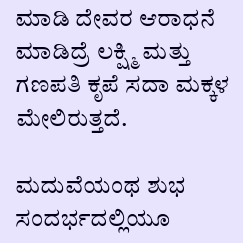ಮಾಡಿ ದೇವರ ಆರಾಧನೆ ಮಾಡಿದ್ರೆ ಲಕ್ಷ್ಮಿ ಮತ್ತು ಗಣಪತಿ ಕೃಪೆ ಸದಾ ಮಕ್ಕಳ ಮೇಲಿರುತ್ತದೆ.

ಮದುವೆಯಂಥ ಶುಭ ಸಂದರ್ಭದಲ್ಲಿಯೂ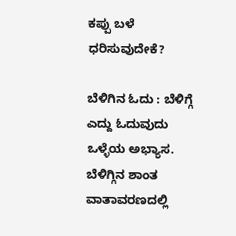ಕಪ್ಪು ಬಳೆ ಧರಿಸುವುದೇಕೆ?

ಬೆಳಿಗಿನ ಓದು : ಬೆಳಿಗ್ಗೆ ಎದ್ದು ಓದುವುದು ಒಳ್ಳೆಯ ಅಭ್ಯಾಸ. ಬೆಳಿಗ್ಗಿನ ಶಾಂತ ವಾತಾವರಣದಲ್ಲಿ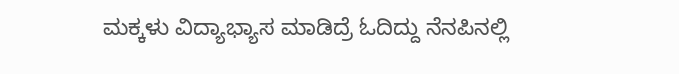ಮಕ್ಕಳು ವಿದ್ಯಾಭ್ಯಾಸ ಮಾಡಿದ್ರೆ ಓದಿದ್ದು ನೆನಪಿನಲ್ಲಿ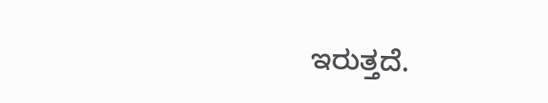ಇರುತ್ತದೆ.